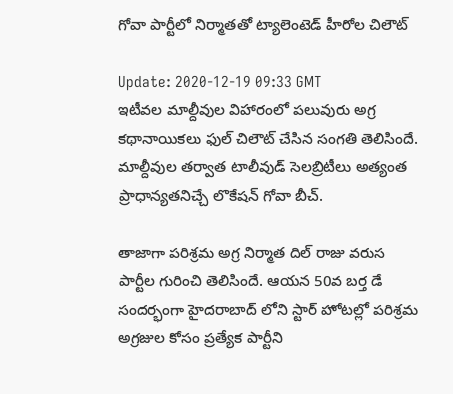గోవా పార్టీలో నిర్మాత‌తో ట్యాలెంటెడ్ హీరోల చిలౌట్

Update: 2020-12-19 09:33 GMT
ఇటీవ‌ల మాల్దీవుల విహారంలో ప‌లువురు అగ్ర క‌థానాయిక‌లు ఫుల్ చిలౌట్ చేసిన సంగ‌తి తెలిసిందే. మాల్దీవుల త‌ర్వాత టాలీవుడ్ సెల‌బ్రిటీలు అత్యంత ప్రాధాన్య‌త‌నిచ్చే లొకేష‌న్ గోవా బీచ్.

తాజాగా ప‌రిశ్ర‌మ అగ్ర నిర్మాత దిల్ రాజు వ‌రుస పార్టీల గురించి తెలిసిందే. ఆయ‌న 50వ బ‌ర్త డే సంద‌ర్భంగా హైద‌రాబాద్ లోని స్టార్ హోట‌ల్లో ప‌రిశ్ర‌మ అగ్ర‌జుల కోసం ప్ర‌త్యేక పార్టీని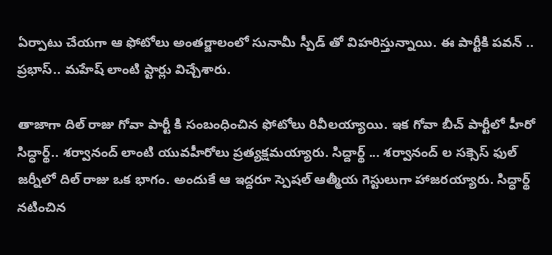ఏర్పాటు చేయ‌గా ఆ ఫోటోలు అంతర్జాలంలో సునామీ స్పీడ్ తో విహ‌రిస్తున్నాయి. ఈ పార్టీకి ప‌వ‌న్ .. ప్ర‌భాస్.. మ‌హేష్ లాంటి స్టార్లు విచ్చేశారు.

తాజాగా దిల్ రాజు గోవా పార్టీ కి సంబంధించిన ఫోటోలు రివీల‌య్యాయి. ఇక గోవా బీచ్ పార్టీలో హీరో సిద్ధార్థ్.. శ‌ర్వానంద్ లాంటి యువ‌హీరోలు ప్ర‌త్య‌క్ష‌మ‌య్యారు. సిద్దార్థ్ ... శర్వానంద్ ల స‌క్సెస్ ఫుల్ జ‌ర్నీలో దిల్ రాజు ఒక భాగం. అందుకే ఆ ఇద్ద‌రూ స్పెష‌ల్ ఆత్మీయ‌ గెస్టులుగా హాజ‌ర‌య్యారు. సిద్ధార్థ్ నటించిన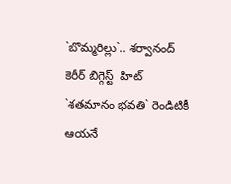`బొమ్మరిల్లు`.. శర్వానంద్ కెరీర్ బిగ్గెస్ట్  హిట్  `శతమానం భవతి` రెండిటికీ ఆయ‌నే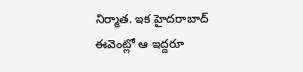నిర్మాత‌. ఇక హైద‌రాబాద్ ఈవెంట్లో ఆ ఇద్ద‌రూ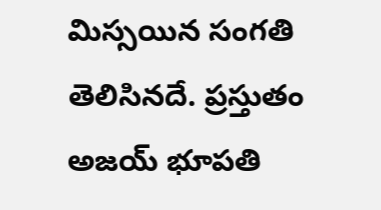మిస్స‌యిన సంగ‌తి తెలిసిన‌దే. ప్ర‌స్తుతం అజయ్ భూపతి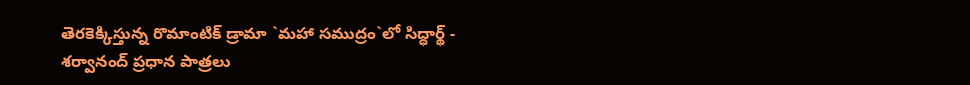తెర‌కెక్కిస్తున్న రొమాంటిక్ డ్రామా `మహా సముద్రం`లో సిద్ధార్థ్ - శర్వానంద్ ప్రధాన పాత్రలు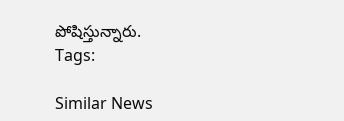పోషిస్తున్నారు.
Tags:

Similar News